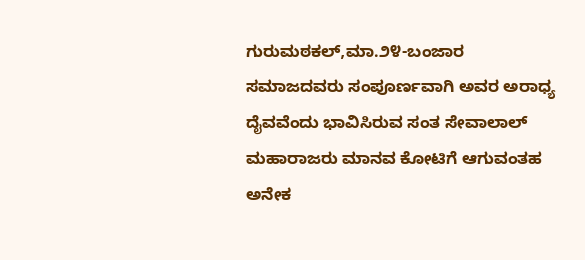ಗುರುಮಠಕಲ್,ಮಾ.೨೪-ಬಂಜಾರ ಸಮಾಜದವರು ಸಂಪೂರ್ಣವಾಗಿ ಅವರ ಅರಾಧ್ಯ ದೈವವೆಂದು ಭಾವಿಸಿರುವ ಸಂತ ಸೇವಾಲಾಲ್ ಮಹಾರಾಜರು ಮಾನವ ಕೋಟಿಗೆ ಆಗುವಂತಹ ಅನೇಕ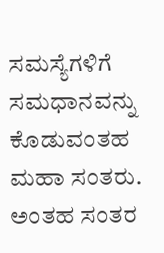ಸಮಸ್ಯೆಗಳಿಗೆ ಸಮಧಾನವನ್ನು ಕೊಡುವಂತಹ ಮಹಾ ಸಂತರು. ಅಂತಹ ಸಂತರ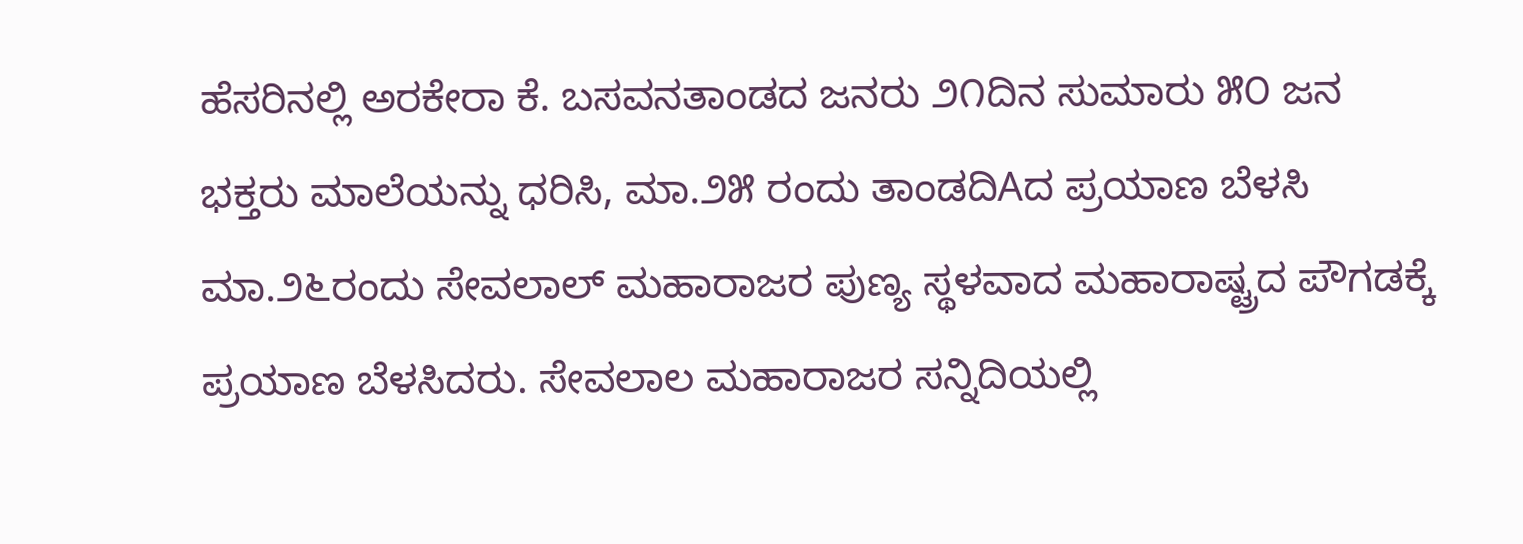ಹೆಸರಿನಲ್ಲಿ ಅರಕೇರಾ ಕೆ. ಬಸವನತಾಂಡದ ಜನರು ೨೧ದಿನ ಸುಮಾರು ೫೦ ಜನ ಭಕ್ತರು ಮಾಲೆಯನ್ನು ಧರಿಸಿ, ಮಾ.೨೫ ರಂದು ತಾಂಡದಿAದ ಪ್ರಯಾಣ ಬೆಳಸಿ ಮಾ.೨೬ರಂದು ಸೇವಲಾಲ್ ಮಹಾರಾಜರ ಪುಣ್ಯ ಸ್ಥಳವಾದ ಮಹಾರಾಷ್ಟ್ರದ ಪೌಗಡಕ್ಕೆ ಪ್ರಯಾಣ ಬೆಳಸಿದರು. ಸೇವಲಾಲ ಮಹಾರಾಜರ ಸನ್ನಿದಿಯಲ್ಲಿ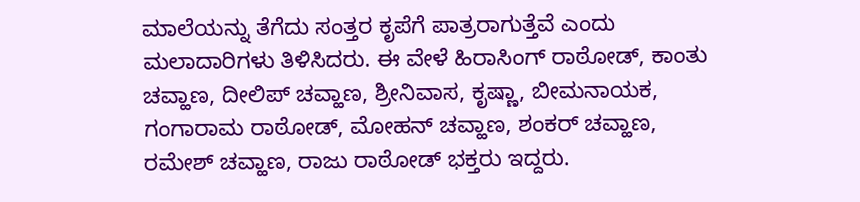ಮಾಲೆಯನ್ನು ತೆಗೆದು ಸಂತ್ತರ ಕೃಪೆಗೆ ಪಾತ್ರರಾಗುತ್ತೆವೆ ಎಂದು ಮಲಾದಾರಿಗಳು ತಿಳಿಸಿದರು. ಈ ವೇಳೆ ಹಿರಾಸಿಂಗ್ ರಾಠೋಡ್, ಕಾಂತು ಚವ್ಹಾಣ, ದೀಲಿಪ್ ಚವ್ಹಾಣ, ಶ್ರೀನಿವಾಸ, ಕೃಷ್ಣಾ, ಬೀಮನಾಯಕ, ಗಂಗಾರಾಮ ರಾಠೋಡ್, ಮೋಹನ್ ಚವ್ಹಾಣ, ಶಂಕರ್ ಚವ್ಹಾಣ, ರಮೇಶ್ ಚವ್ಹಾಣ, ರಾಜು ರಾಠೋಡ್ ಭಕ್ತರು ಇದ್ದರು.